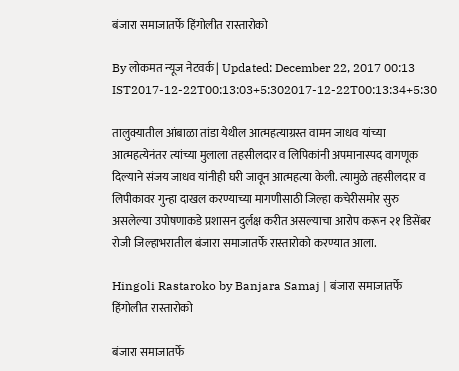बंजारा समाजातर्फे हिंगोलीत रास्तारोको

By लोकमत न्यूज नेटवर्क | Updated: December 22, 2017 00:13 IST2017-12-22T00:13:03+5:302017-12-22T00:13:34+5:30

तालुक्यातील आंबाळा तांडा येथील आत्महत्याग्रस्त वामन जाधव यांच्या आत्महत्येनंतर त्यांच्या मुलाला तहसीलदार व लिपिकांनी अपमानास्पद वागणूक दिल्याने संजय जाधव यांनीही घरी जावून आत्महत्या केली. त्यामुळे तहसीलदार व लिपीकावर गुन्हा दाखल करण्याच्या मागणीसाठी जिल्हा कचेरीसमोर सुरु असलेल्या उपोषणाकडे प्रशासन दुर्लक्ष करीत असल्याचा आरोप करून २१ डिसेंबर रोजी जिल्हाभरातील बंजारा समाजातर्फे रास्तारोको करण्यात आला.

Hingoli Rastaroko by Banjara Samaj | बंजारा समाजातर्फे हिंगोलीत रास्तारोको

बंजारा समाजातर्फे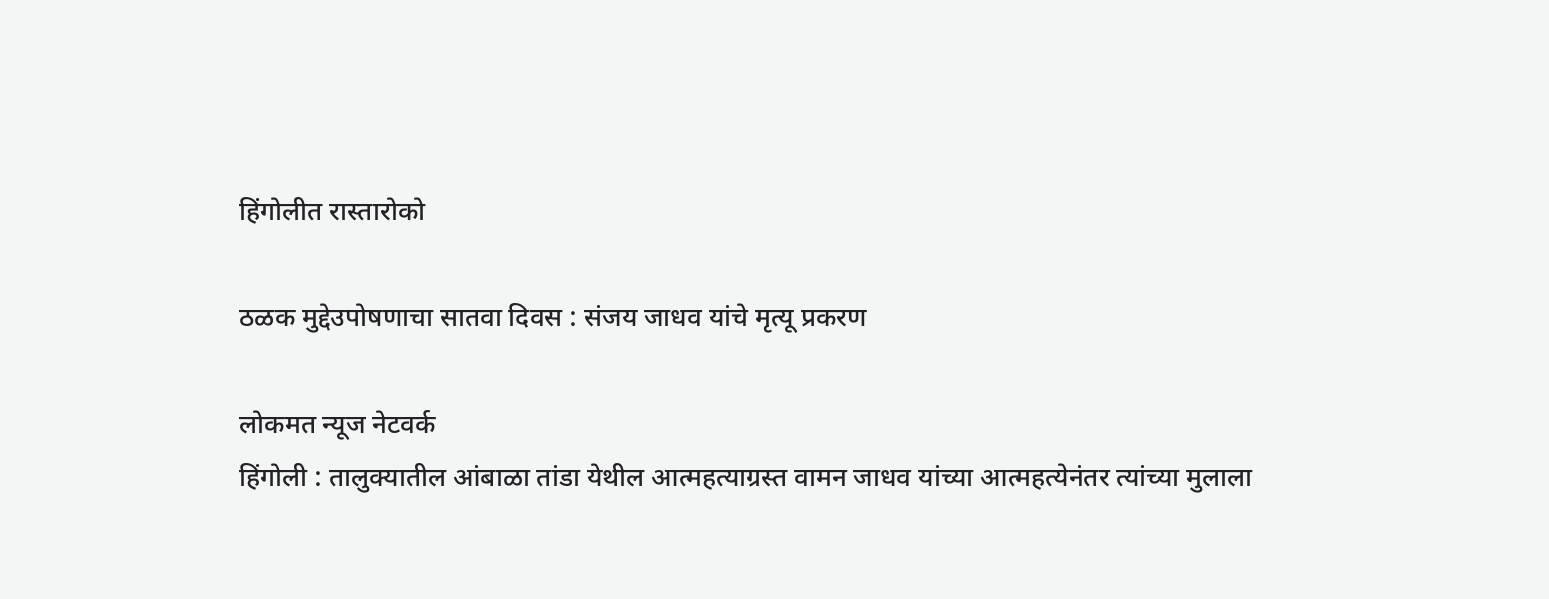हिंगोलीत रास्तारोको

ठळक मुद्देउपोषणाचा सातवा दिवस : संजय जाधव यांचे मृत्यू प्रकरण

लोकमत न्यूज नेटवर्क
हिंगोली : तालुक्यातील आंबाळा तांडा येथील आत्महत्याग्रस्त वामन जाधव यांच्या आत्महत्येनंतर त्यांच्या मुलाला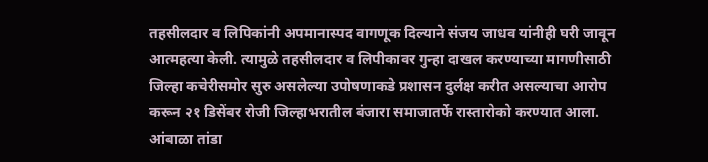तहसीलदार व लिपिकांनी अपमानास्पद वागणूक दिल्याने संजय जाधव यांनीही घरी जावून आत्महत्या केली. त्यामुळे तहसीलदार व लिपीकावर गुन्हा दाखल करण्याच्या मागणीसाठी जिल्हा कचेरीसमोर सुरु असलेल्या उपोषणाकडे प्रशासन दुर्लक्ष करीत असल्याचा आरोप करून २१ डिसेंबर रोजी जिल्हाभरातील बंजारा समाजातर्फे रास्तारोको करण्यात आला.
आंबाळा तांडा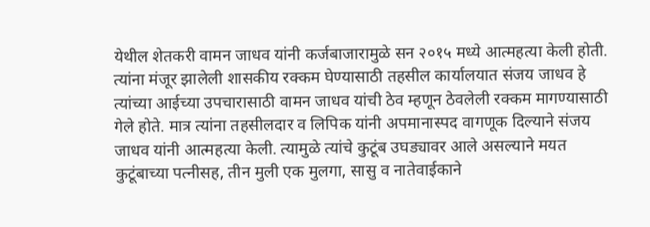येथील शेतकरी वामन जाधव यांनी कर्जबाजारामुळे सन २०१५ मध्ये आत्महत्या केली होती. त्यांना मंजूर झालेली शासकीय रक्कम घेण्यासाठी तहसील कार्यालयात संजय जाधव हे त्यांच्या आईच्या उपचारासाठी वामन जाधव यांची ठेव म्हणून ठेवलेली रक्कम मागण्यासाठी गेले होते. मात्र त्यांना तहसीलदार व लिपिक यांनी अपमानास्पद वागणूक दिल्याने संजय जाधव यांनी आत्महत्या केली. त्यामुळे त्यांचे कुटूंब उघड्यावर आले असल्याने मयत कुटूंबाच्या पत्नीसह, तीन मुली एक मुलगा, सासु व नातेवाईकाने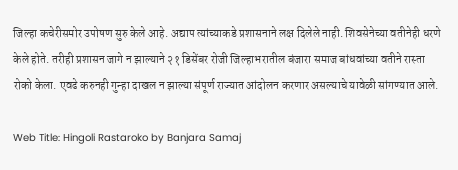जिल्हा कचेरीसमोर उपोषण सुरु केले आहे. अद्याप त्यांच्याकडे प्रशासनाने लक्ष दिलेले नाही. शिवसेनेच्या वतीनेही धरणे केले होते. तरीही प्रशासन जागे न झाल्याने २१ डिसेंबर रोजी जिल्हाभरातील बंजारा समाज बांधवांच्या वतीने रास्ता रोको केला. एवढे करुनही गुन्हा दाखल न झाल्या संपूर्ण राज्यात आंदोलन करणार असल्याचे यावेळी सांगण्यात आले.

Web Title: Hingoli Rastaroko by Banjara Samaj